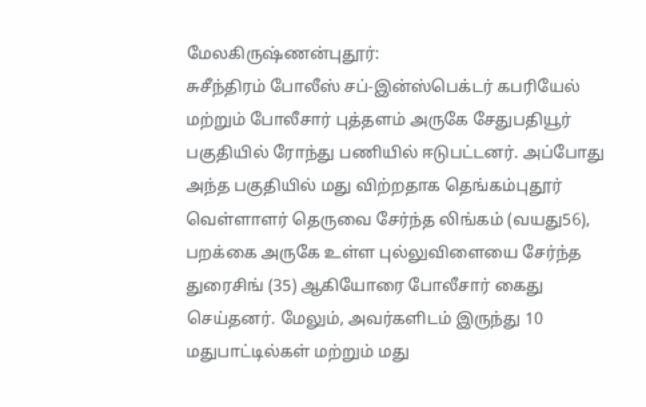மேலகிருஷ்ணன்புதூர்:
சுசீந்திரம் போலீஸ் சப்-இன்ஸ்பெக்டர் கபரியேல் மற்றும் போலீசார் புத்தளம் அருகே சேதுபதியூர் பகுதியில் ரோந்து பணியில் ஈடுபட்டனர். அப்போது அந்த பகுதியில் மது விற்றதாக தெங்கம்புதூர் வெள்ளாளர் தெருவை சேர்ந்த லிங்கம் (வயது56), பறக்கை அருகே உள்ள புல்லுவிளையை சேர்ந்த துரைசிங் (35) ஆகியோரை போலீசார் கைது செய்தனர். மேலும், அவர்களிடம் இருந்து 10 மதுபாட்டில்கள் மற்றும் மது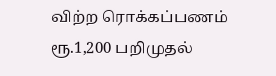விற்ற ரொக்கப்பணம் ரூ.1,200 பறிமுதல்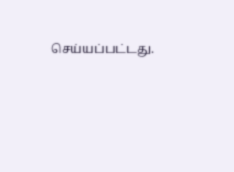செய்யப்பட்டது.